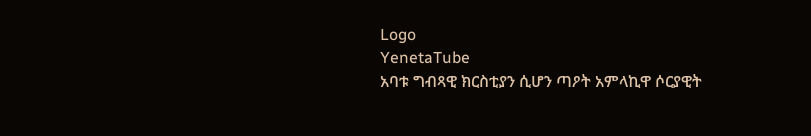Logo
YenetaTube
አባቱ ግብጻዊ ክርስቲያን ሲሆን ጣዖት አምላኪዋ ሶርያዊት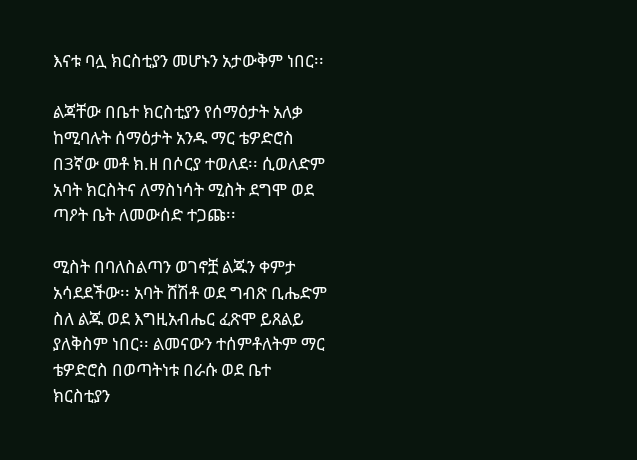እናቱ ባሏ ክርስቲያን መሆኑን አታውቅም ነበር፡፡

ልጃቸው በቤተ ክርስቲያን የሰማዕታት አለቃ ከሚባሉት ሰማዕታት አንዱ ማር ቴዎድሮስ በ3ኛው መቶ ክ.ዘ በሶርያ ተወለደ፡፡ ሲወለድም አባት ክርስትና ለማስነሳት ሚስት ደግሞ ወደ ጣዖት ቤት ለመውሰድ ተጋጩ፡፡

ሚስት በባለስልጣን ወገኖቿ ልጁን ቀምታ አሳደደችው፡፡ አባት ሸሽቶ ወደ ግብጽ ቢሔድም ስለ ልጁ ወደ እግዚአብሔር ፈጽሞ ይጸልይ ያለቅስም ነበር፡፡ ልመናውን ተሰምቶለትም ማር ቴዎድሮስ በወጣትነቱ በራሱ ወደ ቤተ ክርስቲያን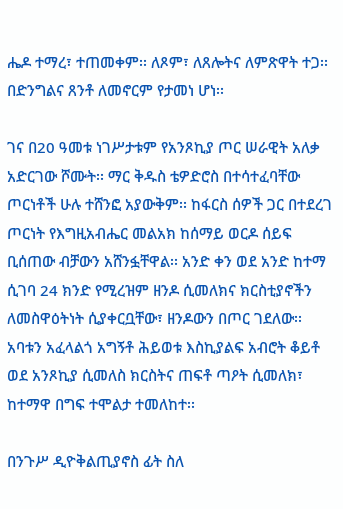ሔዶ ተማረ፣ ተጠመቀም፡፡ ለጾም፣ ለጸሎትና ለምጽዋት ተጋ፡፡ በድንግልና ጸንቶ ለመኖርም የታመነ ሆነ፡፡

ገና በ20 ዓመቱ ነገሥታቱም የአንጾኪያ ጦር ሠራዊት አለቃ አድርገው ሾሙት፡፡ ማር ቅዱስ ቴዎድሮስ በተሳተፈባቸው ጦርነቶች ሁሉ ተሸንፎ አያውቅም፡፡ ከፋርስ ሰዎች ጋር በተደረገ ጦርነት የእግዚአብሔር መልአክ ከሰማይ ወርዶ ሰይፍ ቢሰጠው ብቻውን አሸንፏቸዋል፡፡ አንድ ቀን ወደ አንድ ከተማ ሲገባ 24 ክንድ የሚረዝም ዘንዶ ሲመለክና ክርስቲያኖችን ለመስዋዕትነት ሲያቀርቧቸው፣ ዘንዶውን በጦር ገደለው፡፡ አባቱን አፈላልጎ አግኝቶ ሕይወቱ እስኪያልፍ አብሮት ቆይቶ ወደ አንጾኪያ ሲመለስ ክርስትና ጠፍቶ ጣዖት ሲመለክ፣ ከተማዋ በግፍ ተሞልታ ተመለከተ፡፡

በንጉሥ ዲዮቅልጢያኖስ ፊት ስለ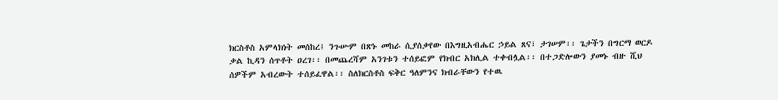ክርስቶስ አምላክነት መሰከረ፤ ንጉሡም በጽኑ መከራ ሲያሰቃየው በእግዚአብሔር ኃይል ጸና፣ ታገሠም፡፡ ጌታችን በግርማ ወርዶ ቃል ኪዳን ሰጥቶት ዐረገ፡፡ በመጨረሻም አንገቱን ተሰይፎም የክብር አክሊል ተቀብሏል፡፡ በተጋድሎውን ያመኑ ብዙ ሺህ ሰዎችም አብረውት ተሰይፈዋል፡፡ ስለክርስቶስ ፍቅር ዓለምንና ክብራቸውን የተዉ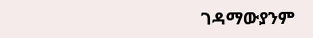ገዳማውያንም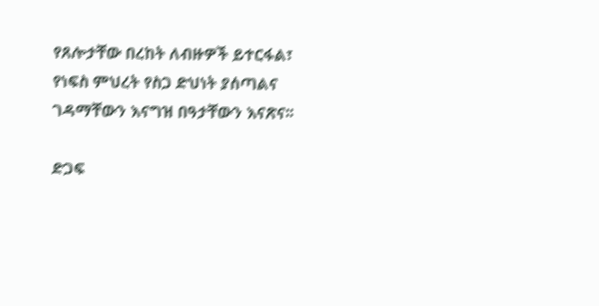የጸሎታቸው በረከት ለብዙዎች ይተርፋል፣ የነፍስ ምህረት የስጋ ድህነት ያሰጣልና ገዳማቸውን እናግዝ በዓታቸውን እናጽና፡፡

ድጋፍ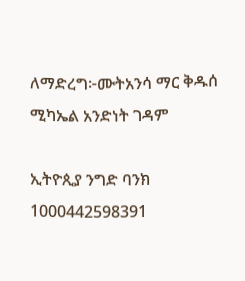ለማድረግ፦ሙትአንሳ ማር ቅዱሰ ሚካኤል አንድነት ገዳም

ኢትዮጲያ ንግድ ባንክ
1000442598391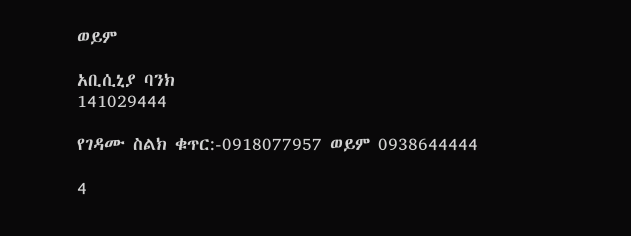ወይም

አቢሲኒያ ባንክ
141029444

የገዳሙ ስልክ ቁጥር:-0918077957 ወይም 0938644444

4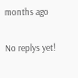months ago

No replys yet!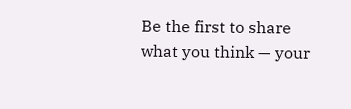Be the first to share what you think — your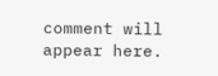comment will appear here.